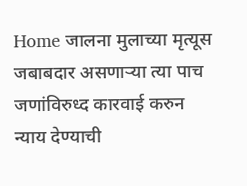Home जालना मुलाच्या मृत्यूस जबाबदार असणार्‍या त्या पाच जणांविरुध्द कारवाई करुन न्याय देण्याची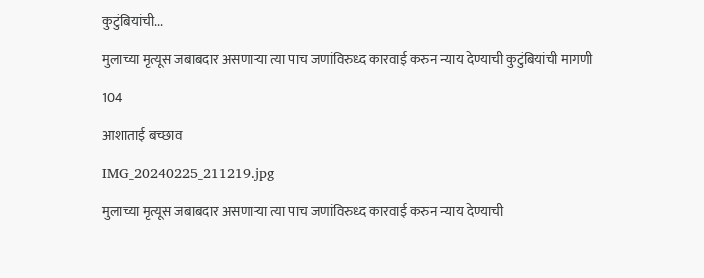कुटुंबियांची...

मुलाच्या मृत्यूस जबाबदार असणार्‍या त्या पाच जणांविरुध्द कारवाई करुन न्याय देण्याची कुटुंबियांची मागणी

104

आशाताई बच्छाव

IMG_20240225_211219.jpg

मुलाच्या मृत्यूस जबाबदार असणार्‍या त्या पाच जणांविरुध्द कारवाई करुन न्याय देण्याची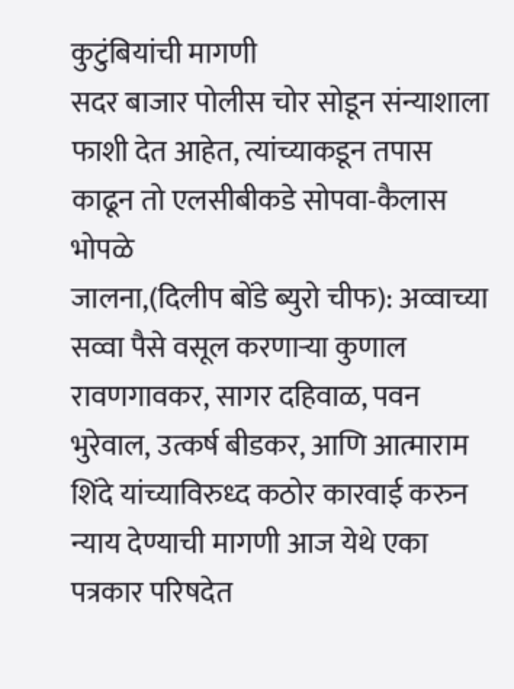कुटुंबियांची मागणी
सदर बाजार पोलीस चोर सोडून संन्याशाला फाशी देत आहेत, त्यांच्याकडून तपास काढून तो एलसीबीकडे सोपवा-कैलास भोपळे
जालना,(दिलीप बोंडे ब्युरो चीफ): अव्वाच्या सव्वा पैसे वसूल करणार्‍या कुणाल रावणगावकर, सागर दहिवाळ, पवन भुरेवाल, उत्कर्ष बीडकर, आणि आत्माराम शिंदे यांच्याविरुध्द कठोर कारवाई करुन न्याय देण्याची मागणी आज येथे एका पत्रकार परिषदेत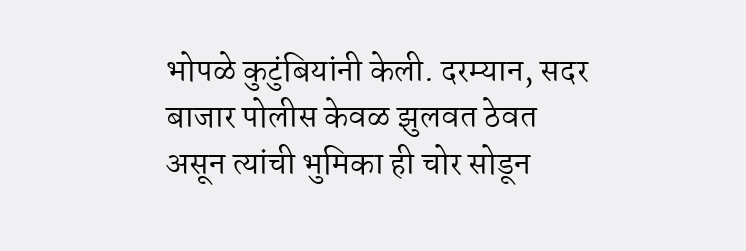भोपळे कुटुंबियांनी केली. दरम्यान, सदर बाजार पोलीस केवळ झुलवत ठेवत असून त्यांची भुमिका ही चोर सोडून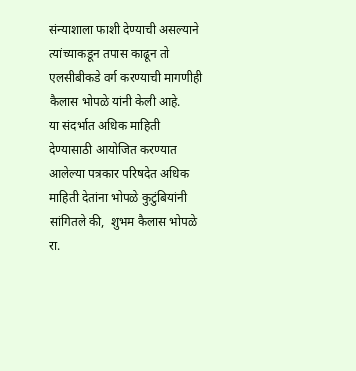संन्याशाला फाशी देण्याची असल्याने त्यांच्याकडून तपास काढून तो एलसीबीकडे वर्ग करण्याची मागणीही कैलास भोपळे यांनी केली आहे.
या संदर्भात अधिक माहिती देण्यासाठी आयोजित करण्यात आलेल्या पत्रकार परिषदेत अधिक माहिती देतांना भोपळे कुटुंबियांनी सांगितले की,  शुभम कैलास भोपळे रा.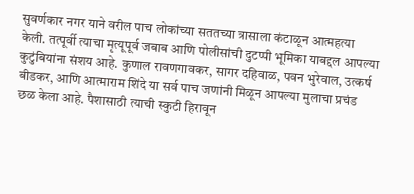सुवर्णकार नगर याने वरील पाच लोकांच्या सततच्या त्रासाला कंटाळून आत्महत्या केली. तत्पूर्वी त्याचा मृत्यूपूर्व जबाब आणि पोलीसांची दुटप्पी भूमिका याबद्दल आपल्या कुटुंबियांना संशय आहे. कुणाल रावणगावकर, सागर दहिवाळ, पवन भुरेवाल, उत्कर्ष बीडकर, आणि आत्माराम शिंदे या सर्व पाच जणांनी मिळून आपल्या मुलाचा प्रचंड छळ केला आहे. पैशासाठी त्याची स्कुटी हिरावून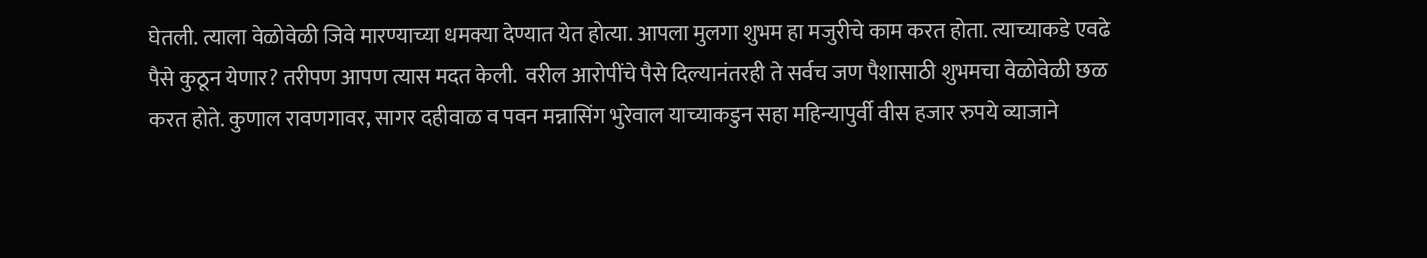घेतली. त्याला वेळोवेळी जिवे मारण्याच्या धमक्या देण्यात येत होत्या. आपला मुलगा शुभम हा मजुरीचे काम करत होता. त्याच्याकडे एवढे पैसे कुठून येणार? तरीपण आपण त्यास मदत केली.  वरील आरोपींचे पैसे दिल्यानंतरही ते सर्वच जण पैशासाठी शुभमचा वेळोवेळी छळ करत होते. कुणाल रावणगावर, सागर दहीवाळ व पवन मन्नासिंग भुरेवाल याच्याकडुन सहा महिन्यापुर्वी वीस हजार रुपये व्याजाने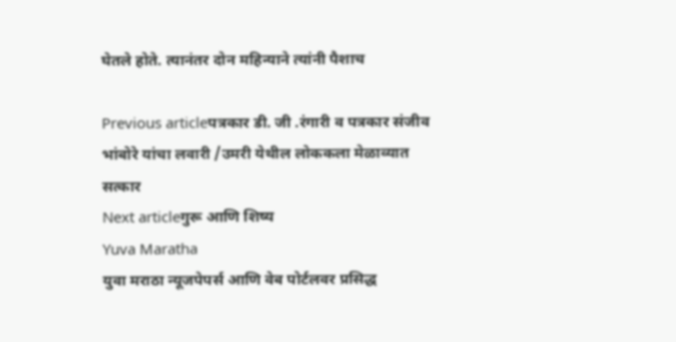घेतले होते. त्यानंतर दोन महिन्याने त्यांनी पैशाच

Previous articleपत्रकार डी. जी .रंगारी व पत्रकार संजीव भांबोरे यांचा लवारी /उमरी येथील लोककला मेळाव्यात सत्कार
Next articleगुरू आणि शिष्य
Yuva Maratha
युवा मराठा न्यूजपेपर्स आणि वेब पोर्टलवर प्रसिद्ध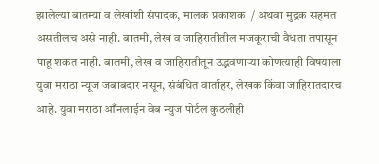झालेल्या बातम्या व लेखांशी संपादक, मालक प्रकाशक  / अथवा मुद्रक सहमत असतीलच असे नाही. बातमी, लेख व जाहिरातीतील मजकूराची वैधता तपासून पाहू शकत नाही. बातमी, लेख व जाहिरातीतून उद्भवणाऱ्या कोणत्याही विषयाला युवा मराठा न्यूज जबाबदार नसून, संबंधित वार्ताहर, लेखक किंवा जाहिरातदारच आहे. युवा मराठा आँनलाईन वेब न्युज पोर्टल कुठलीही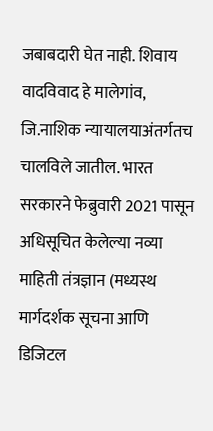जबाबदारी घेत नाही. शिवाय वादविवाद हे मालेगांव, जि.नाशिक न्यायालयाअंतर्गतच चालविले जातील. भारत सरकारने फेब्रुवारी 2021 पासून अधिसूचित केलेल्या नव्या माहिती तंत्रज्ञान (मध्यस्थ मार्गदर्शक सूचना आणि डिजिटल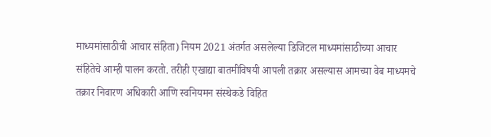माध्यमांसाठीची आचार संहिता) नियम 2021 अंतर्गत असलेल्या डिजिटल माध्यमांसाठीच्या आचार संहितेचे आम्ही पालन करतो. तरीही एखाद्या बातमीविषयी आपली तक्रार असल्यास आमच्या वेब माध्यमचे तक्रार निवारण अधिकारी आणि स्वनियमन संस्थेकडे विहित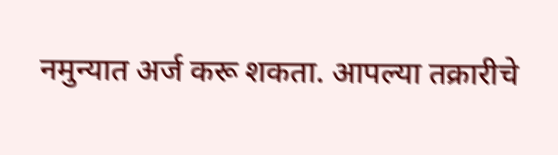नमुन्यात अर्ज करू शकता. आपल्या तक्रारीचे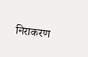निराकरण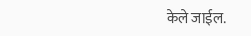केले जाईल.